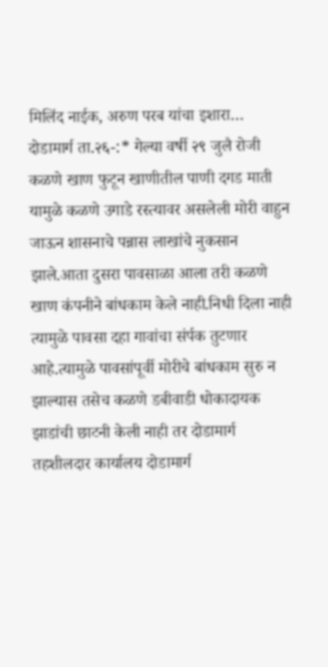मिलिंद नाईक, अरुण परब यांचा इशारा…
दोडामार्ग ता.२६-:* गेल्या वर्षी २९ जुलै रोजी कळणे खाण फुटून खाणीतील पाणी दगड माती यामुळे कळणे उगाडे रस्त्यावर असलेली मोरी वाहुन जाऊन शासनाचे पन्नास लाखांचे नुकसान झाले.आता दुसरा पावसाळा आला तरी कळणे खाण कंपनीने बांधकाम केले नाही.निधी दिला नाही त्यामुळे पावसा दहा गावांचा संर्पक तुटणार आहे.त्यामुळे पावसांपूर्वी मोरीचे बांधकाम सुरु न झाल्यास तसेच कळणे डबीवाडी धोकादायक झाडांची छाटनी केली नाही तर दोडामार्ग तहशीलदार कार्यालय दोडामार्ग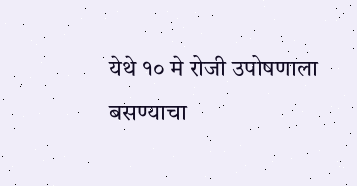येथे १० मे रोजी उपोषणाला बसण्याचा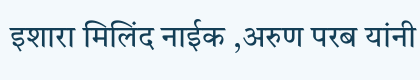इशारा मिलिंद नाईक ,अरुण परब यांनी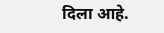दिला आहे.